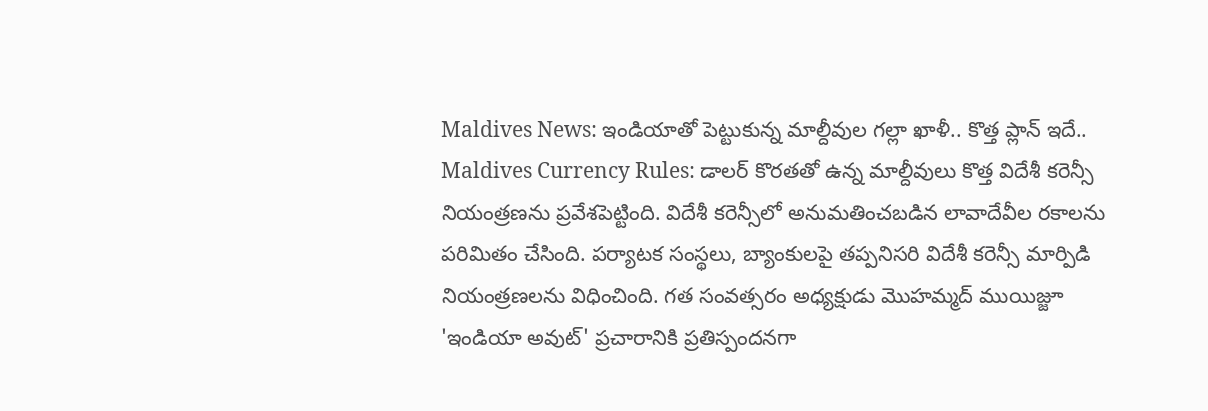Maldives News: ఇండియాతో పెట్టుకున్న మాల్దీవుల గల్లా ఖాళీ.. కొత్త ప్లాన్ ఇదే..
Maldives Currency Rules: డాలర్ కొరతతో ఉన్న మాల్దీవులు కొత్త విదేశీ కరెన్సీ నియంత్రణను ప్రవేశపెట్టింది. విదేశీ కరెన్సీలో అనుమతించబడిన లావాదేవీల రకాలను పరిమితం చేసింది. పర్యాటక సంస్థలు, బ్యాంకులపై తప్పనిసరి విదేశీ కరెన్సీ మార్పిడి నియంత్రణలను విధించింది. గత సంవత్సరం అధ్యక్షుడు మొహమ్మద్ ముయిజ్జూ 'ఇండియా అవుట్' ప్రచారానికి ప్రతిస్పందనగా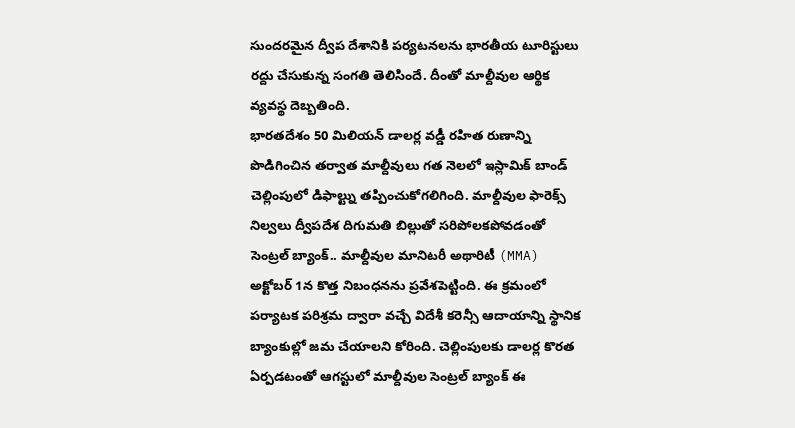సుందరమైన ద్వీప దేశానికి పర్యటనలను భారతీయ టూరిస్టులు రద్దు చేసుకున్న సంగతి తెలిసిందే. దీంతో మాల్దీవుల ఆర్థిక వ్యవస్థ దెబ్బతింది.
భారతదేశం 50 మిలియన్ డాలర్ల వడ్డీ రహిత రుణాన్ని పొడిగించిన తర్వాత మాల్దీవులు గత నెలలో ఇస్లామిక్ బాండ్ చెల్లింపులో డిఫాల్ట్ను తప్పించుకోగలిగింది. మాల్దీవుల ఫారెక్స్ నిల్వలు ద్వీపదేశ దిగుమతి బిల్లుతో సరిపోలకపోవడంతో సెంట్రల్ బ్యాంక్.. మాల్దీవుల మానిటరీ అథారిటీ (MMA) అక్టోబర్ 1న కొత్త నిబంధనను ప్రవేశపెట్టింది. ఈ క్రమంలో పర్యాటక పరిశ్రమ ద్వారా వచ్చే విదేశీ కరెన్సీ ఆదాయాన్ని స్థానిక బ్యాంకుల్లో జమ చేయాలని కోరింది. చెల్లింపులకు డాలర్ల కొరత ఏర్పడటంతో ఆగస్టులో మాల్దీవుల సెంట్రల్ బ్యాంక్ ఈ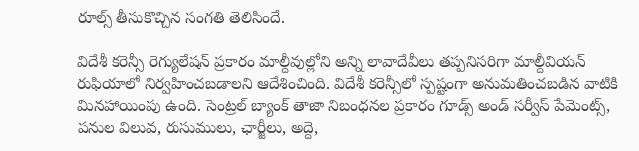రూల్స్ తీసుకొచ్చిన సంగతి తెలిసిందే.

విదేశీ కరెన్సీ రెగ్యులేషన్ ప్రకారం మాల్దీవుల్లోని అన్ని లావాదేవీలు తప్పనిసరిగా మాల్దీవియన్ రుఫియాలో నిర్వహించబడాలని ఆదేశించింది. విదేశీ కరెన్సీలో స్పష్టంగా అనుమతించబడిన వాటికి మినహాయింపు ఉంది. సెంట్రల్ బ్యాంక్ తాజా నిబంధనల ప్రకారం గూడ్స్ అండ్ సర్వీస్ పేమెంట్స్, పనుల విలువ, రుసుములు, ఛార్జీలు, అద్దె,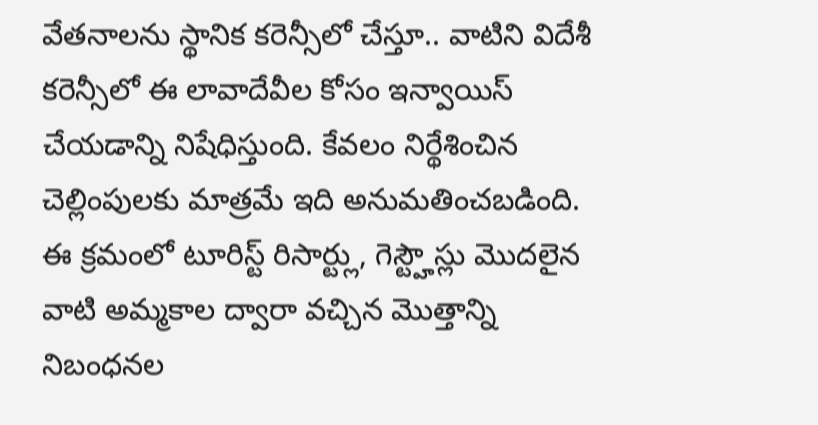వేతనాలను స్థానిక కరెన్సీలో చేస్తూ.. వాటిని విదేశీ కరెన్సీలో ఈ లావాదేవీల కోసం ఇన్వాయిస్ చేయడాన్ని నిషేధిస్తుంది. కేవలం నిర్థేశించిన చెల్లింపులకు మాత్రమే ఇది అనుమతించబడింది.
ఈ క్రమంలో టూరిస్ట్ రిసార్ట్లు, గెస్ట్హౌస్లు మొదలైన వాటి అమ్మకాల ద్వారా వచ్చిన మొత్తాన్ని నిబంధనల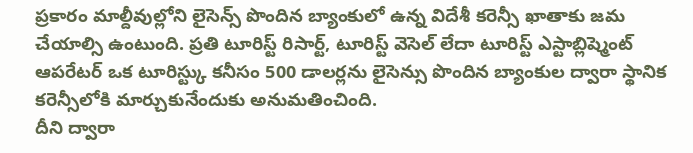ప్రకారం మాల్దీవుల్లోని లైసెన్స్ పొందిన బ్యాంకులో ఉన్న విదేశీ కరెన్సీ ఖాతాకు జమ చేయాల్సి ఉంటుంది. ప్రతి టూరిస్ట్ రిసార్ట్, టూరిస్ట్ వెసెల్ లేదా టూరిస్ట్ ఎస్టాబ్లిష్మెంట్ ఆపరేటర్ ఒక టూరిస్ట్కు కనీసం 500 డాలర్లను లైసెన్సు పొందిన బ్యాంకుల ద్వారా స్థానిక కరెన్సీలోకి మార్చుకునేందుకు అనుమతించింది.
దీని ద్వారా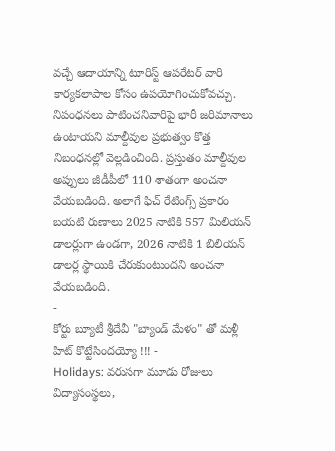వచ్చే ఆదాయాన్ని టూరిస్ట్ ఆపరేటర్ వారి కార్యకలాపాల కోసం ఉపయోగించుకోవచ్చు. నిపంధనలు పాటించనివారిపై భారీ జరిమానాలు ఉంటాయని మాల్దీవుల ప్రభుత్వం కొత్త నిబంధనల్లో వెల్లడించింది. ప్రస్తుతం మాల్దీవుల అప్పులు జీడీపీలో 110 శాతంగా అంచనా వేయబడింది. అలాగే ఫిచ్ రేటింగ్స్ ప్రకారం బయటి రుణాలు 2025 నాటికి 557 మిలియన్ డాలర్లుగా ఉండగా, 2026 నాటికి 1 బిలియన్ డాలర్ల స్థాయికి చేరుకుంటుందని అంచనా వేయబడింది.
-
కోర్టు బ్యూటీ శ్రీదేవీ "బ్యాండ్ మేళం" తో మళ్లీ హిట్ కొట్టేసిందయ్యో !!! -
Holidays: వరుసగా మూడు రోజులు విద్యాసంస్థలు,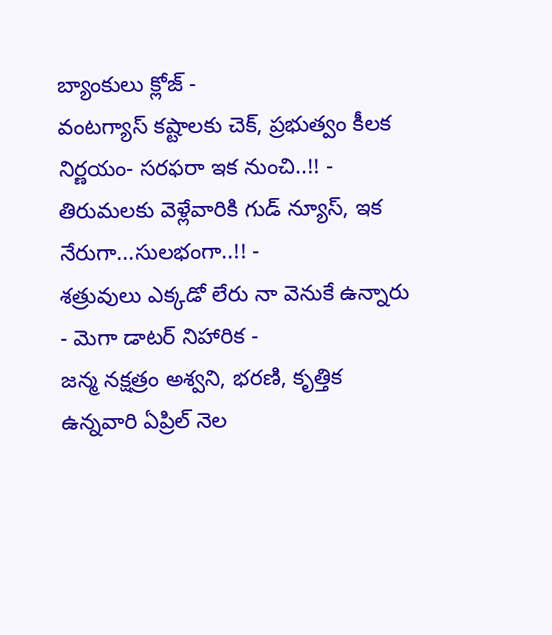బ్యాంకులు క్లోజ్ -
వంటగ్యాస్ కష్టాలకు చెక్, ప్రభుత్వం కీలక నిర్ణయం- సరఫరా ఇక నుంచి..!! -
తిరుమలకు వెళ్లేవారికి గుడ్ న్యూస్, ఇక నేరుగా...సులభంగా..!! -
శత్రువులు ఎక్కడో లేరు నా వెనుకే ఉన్నారు - మెగా డాటర్ నిహారిక -
జన్మ నక్షత్రం అశ్వని, భరణి, కృత్తిక ఉన్నవారి ఏప్రిల్ నెల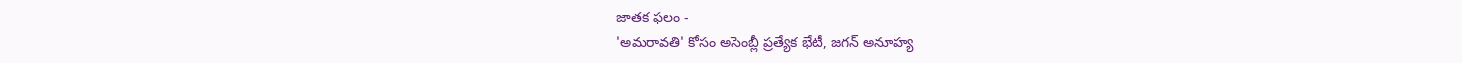జాతక ఫలం -
'అమరావతి' కోసం అసెంబ్లీ ప్రత్యేక భేటీ, జగన్ అనూహ్య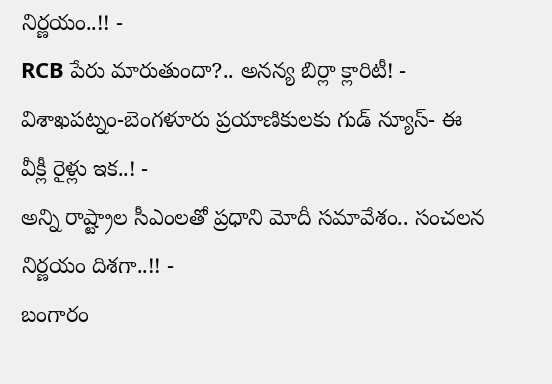నిర్ణయం..!! -
RCB పేరు మారుతుందా?.. అనన్య బిర్లా క్లారిటీ! -
విశాఖపట్నం-బెంగళూరు ప్రయాణికులకు గుడ్ న్యూస్- ఈ వీక్లీ రైళ్లు ఇక..! -
అన్ని రాష్ట్రాల సీఎంలతో ప్రధాని మోదీ సమావేశం.. సంచలన నిర్ణయం దిశగా..!! -
బంగారం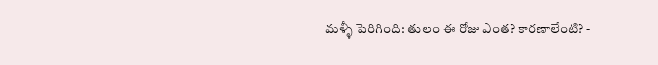మళ్ళీ పెరిగింది: తులం ఈ రోజు ఎంత? కారణాలేంటి? -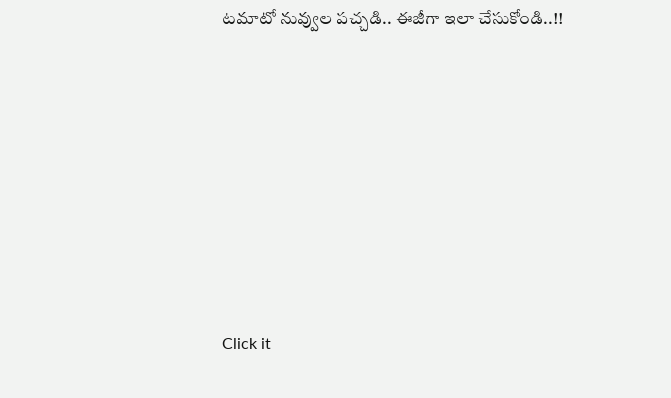టమాటో నువ్వుల పచ్చడి.. ఈజీగా ఇలా చేసుకోండి..!!












Click it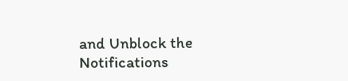and Unblock the Notifications